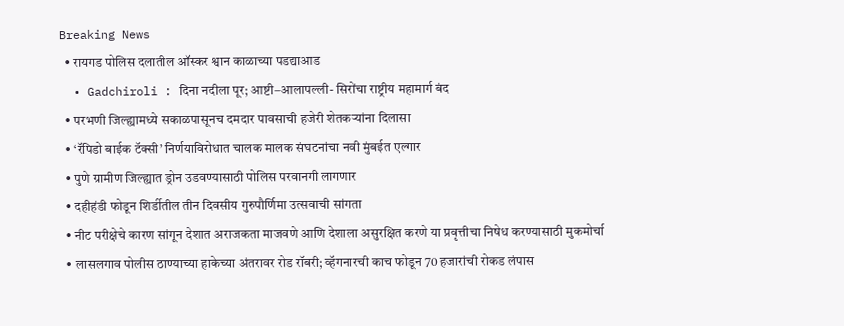Breaking News
  • रायगड पोलिस दलातील ऑस्कर श्वान काळाच्या पडद्याआड
  • Gadchiroli : दिना नदीला पूर; आष्टी–आलापल्ली- सिरोंचा राष्ट्रीय महामार्ग बंद
  • परभणी जिल्ह्यामध्ये सकाळपासूनच दमदार पावसाची हजेरी शेतकऱ्यांना दिलासा
  • ‘रॅपिडो बाईक टॅक्सी’ निर्णयाविरोधात चालक मालक संघटनांचा नवी मुंबईत एल्गार
  • पुणे ग्रामीण जिल्ह्यात ड्रोन उडवण्यासाठी पोलिस परवानगी लागणार
  • दहीहंडी फोडून शिर्डीतील तीन दिवसीय गुरुपौर्णिमा उत्सवाची सांगता
  • नीट परीक्षेचे कारण सांगून देशात अराजकता माजवणे आणि देशाला असुरक्षित करणे या प्रवृत्तीचा निषेध करण्यासाठी मुकमोर्चा
  • लासलगाव पोलीस ठाण्याच्या हाकेच्या अंतरावर रोड रॉबरी; व्हॅगनारची काच फोडून 70 हजारांची रोकड लंपास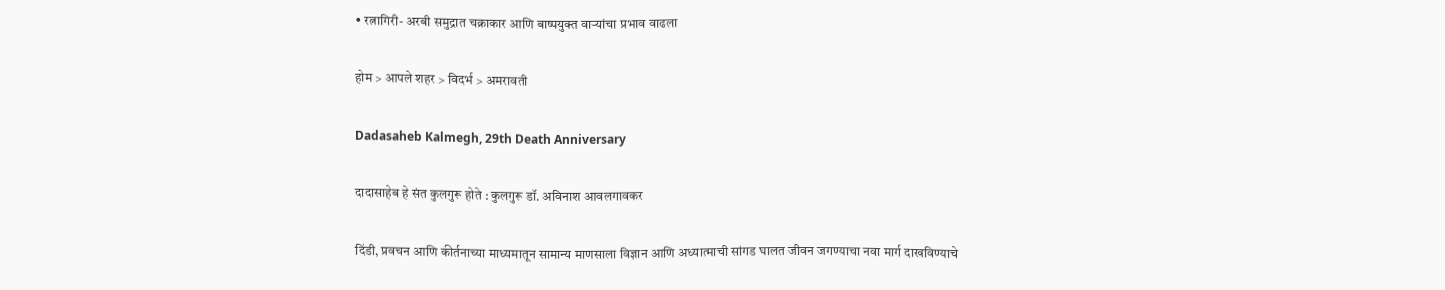• रत्नागिरी- अरबी समुद्रात चक्राकार आणि बाष्पयुक्त वाऱ्यांचा प्रभाव वाढला

होम > आपले शहर > विदर्भ > अमरावती

Dadasaheb Kalmegh, 29th Death Anniversary

दादासाहेब हे संत कुलगुरू होते : कुलगुरू डॉ. अविनाश आवलगावकर

दिंडी, प्रवचन आणि कीर्तनाच्या माध्यमातून सामान्य माणसाला विज्ञान आणि अध्यात्माची सांगड घालत जीवन जगण्याचा नवा मार्ग दाखविण्याचे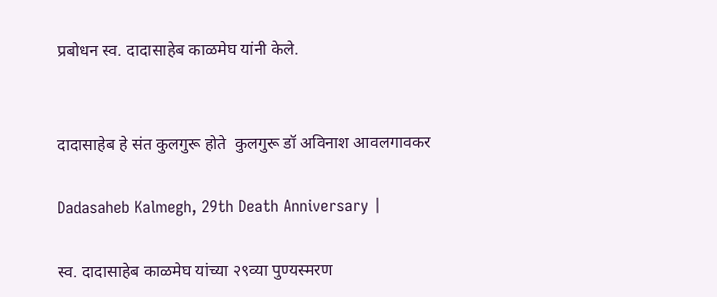प्रबोधन स्व. दादासाहेब काळमेघ यांनी केले.


दादासाहेब हे संत कुलगुरू होते  कुलगुरू डॉ अविनाश आवलगावकर

Dadasaheb Kalmegh, 29th Death Anniversary |

स्व. दादासाहेब काळमेघ यांच्या २९व्या पुण्यस्मरण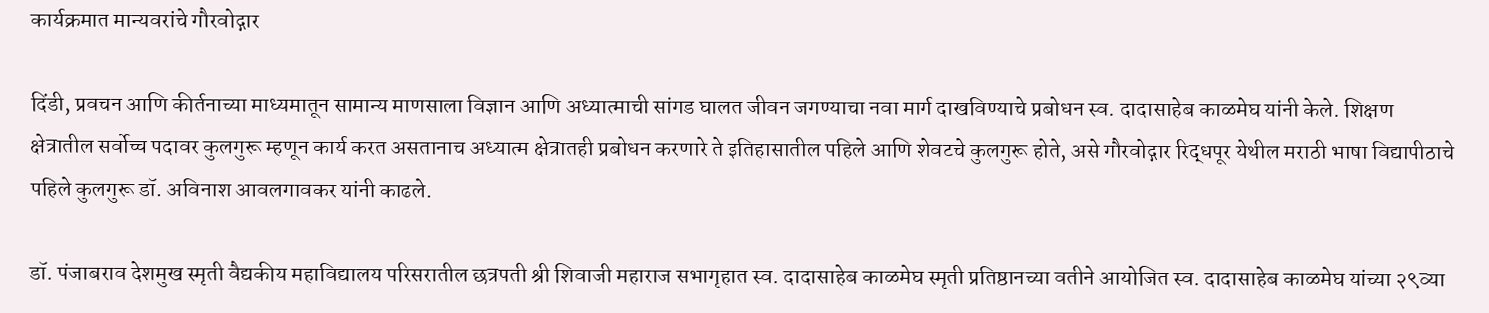कार्यक्रमात मान्यवरांचे गौरवोद्गार

दिंडी, प्रवचन आणि कीर्तनाच्या माध्यमातून सामान्य माणसाला विज्ञान आणि अध्यात्माची सांगड घालत जीवन जगण्याचा नवा मार्ग दाखविण्याचे प्रबोधन स्व. दादासाहेब काळमेघ यांनी केले. शिक्षण क्षेत्रातील सर्वोच्च पदावर कुलगुरू म्हणून कार्य करत असतानाच अध्यात्म क्षेत्रातही प्रबोधन करणारे ते इतिहासातील पहिले आणि शेवटचे कुलगुरू होते, असे गौरवोद्गार रिद्धपूर येथील मराठी भाषा विद्यापीठाचे पहिले कुलगुरू डॉ. अविनाश आवलगावकर यांनी काढले.

डॉ. पंजाबराव देशमुख स्मृती वैद्यकीय महाविद्यालय परिसरातील छत्रपती श्री शिवाजी महाराज सभागृहात स्व. दादासाहेब काळमेघ स्मृती प्रतिष्ठानच्या वतीने आयोजित स्व. दादासाहेब काळमेघ यांच्या २९व्या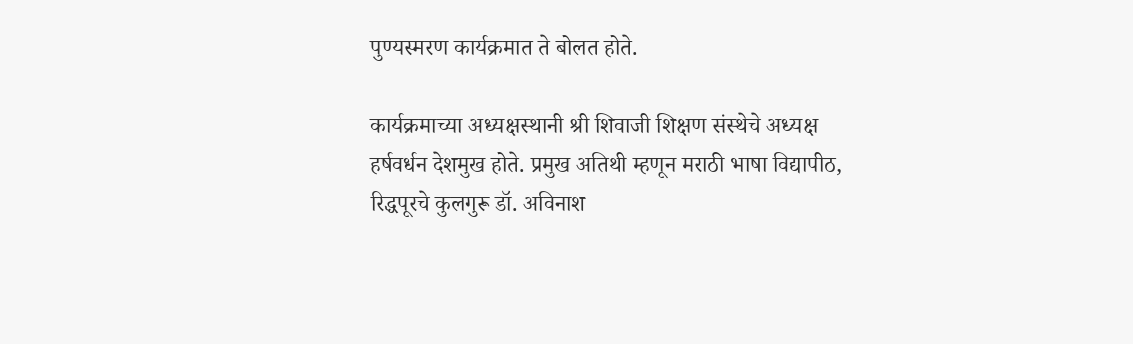पुण्यस्मरण कार्यक्रमात ते बोलत होते.

कार्यक्रमाच्या अध्यक्षस्थानी श्री शिवाजी शिक्षण संस्थेचे अध्यक्ष हर्षवर्धन देशमुख होते. प्रमुख अतिथी म्हणून मराठी भाषा विद्यापीठ, रिद्धपूरचे कुलगुरू डॉ. अविनाश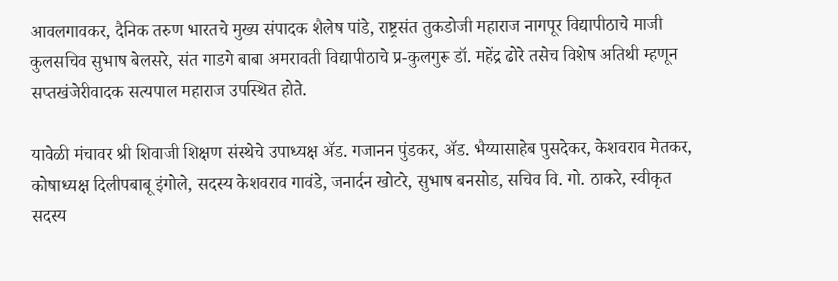आवलगावकर, दैनिक तरुण भारतचे मुख्य संपादक शैलेष पांडे, राष्ट्रसंत तुकडोजी महाराज नागपूर विद्यापीठाचे माजी कुलसचिव सुभाष बेलसरे, संत गाडगे बाबा अमरावती विद्यापीठाचे प्र-कुलगुरू डॉ. महेंद्र ढोरे तसेच विशेष अतिथी म्हणून सप्तखंजेरीवादक सत्यपाल महाराज उपस्थित होते.

यावेळी मंचावर श्री शिवाजी शिक्षण संस्थेचे उपाध्यक्ष ॲड. गजानन पुंडकर, ॲड. भैय्यासाहेब पुसदेकर, केशवराव मेतकर, कोषाध्यक्ष दिलीपबाबू इंगोले, सदस्य केशवराव गावंडे, जनार्दन खोटरे, सुभाष बनसोड, सचिव वि. गो. ठाकरे, स्वीकृत सदस्य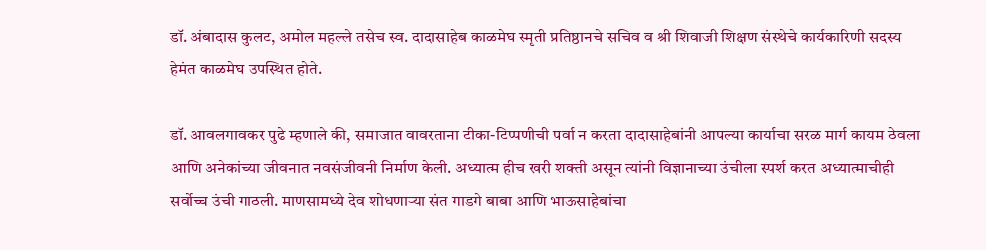डॉ. अंबादास कुलट, अमोल महल्ले तसेच स्व. दादासाहेब काळमेघ स्मृती प्रतिष्ठानचे सचिव व श्री शिवाजी शिक्षण संस्थेचे कार्यकारिणी सदस्य हेमंत काळमेघ उपस्थित होते.

डॉ. आवलगावकर पुढे म्हणाले की, समाजात वावरताना टीका-टिप्पणीची पर्वा न करता दादासाहेबांनी आपल्या कार्याचा सरळ मार्ग कायम ठेवला आणि अनेकांच्या जीवनात नवसंजीवनी निर्माण केली. अध्यात्म हीच खरी शक्ती असून त्यांनी विज्ञानाच्या उंचीला स्पर्श करत अध्यात्माचीही सर्वोच्च उंची गाठली. माणसामध्ये देव शोधणाऱ्या संत गाडगे बाबा आणि भाऊसाहेबांचा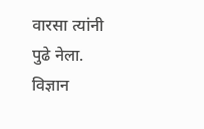वारसा त्यांनी पुढे नेला. विज्ञान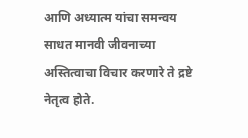आणि अध्यात्म यांचा समन्वय साधत मानवी जीवनाच्या अस्तित्वाचा विचार करणारे ते द्रष्टे नेतृत्व होते.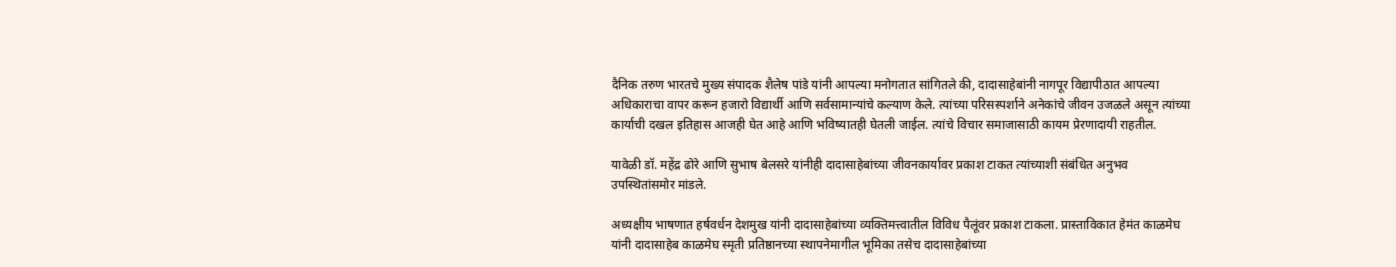दैनिक तरुण भारतचे मुख्य संपादक शैलेष पांडे यांनी आपल्या मनोगतात सांगितले की, दादासाहेबांनी नागपूर विद्यापीठात आपल्या अधिकाराचा वापर करून हजारो विद्यार्थी आणि सर्वसामान्यांचे कल्याण केले. त्यांच्या परिसस्पर्शाने अनेकांचे जीवन उजळले असून त्यांच्या कार्याची दखल इतिहास आजही घेत आहे आणि भविष्यातही घेतली जाईल. त्यांचे विचार समाजासाठी कायम प्रेरणादायी राहतील.

यावेळी डॉ. महेंद्र ढोरे आणि सुभाष बेलसरे यांनीही दादासाहेबांच्या जीवनकार्यावर प्रकाश टाकत त्यांच्याशी संबंधित अनुभव उपस्थितांसमोर मांडले.

अध्यक्षीय भाषणात हर्षवर्धन देशमुख यांनी दादासाहेबांच्या व्यक्तिमत्त्वातील विविध पैलूंवर प्रकाश टाकला. प्रास्ताविकात हेमंत काळमेघ यांनी दादासाहेब काळमेघ स्मृती प्रतिष्ठानच्या स्थापनेमागील भूमिका तसेच दादासाहेबांच्या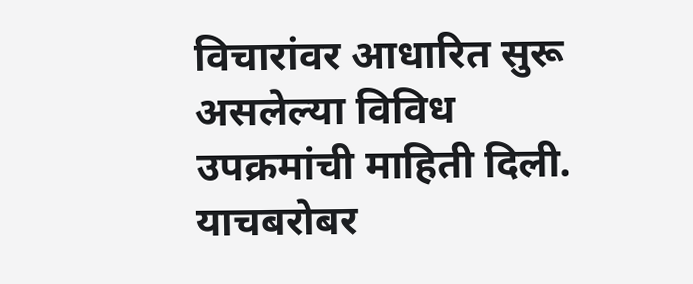विचारांवर आधारित सुरू असलेल्या विविध उपक्रमांची माहिती दिली. याचबरोबर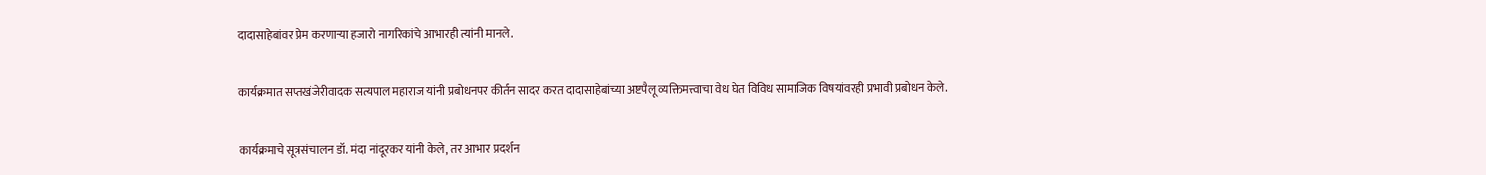दादासाहेबांवर प्रेम करणाऱ्या हजारो नागरिकांचे आभारही त्यांनी मानले.

कार्यक्रमात सप्तखंजेरीवादक सत्यपाल महाराज यांनी प्रबोधनपर कीर्तन सादर करत दादासाहेबांच्या अष्टपैलू व्यक्तिमत्त्वाचा वेध घेत विविध सामाजिक विषयांवरही प्रभावी प्रबोधन केले.

कार्यक्रमाचे सूत्रसंचालन डॉ. मंदा नांदूरकर यांनी केले, तर आभार प्रदर्शन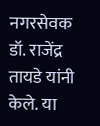नगरसेवक डॉ. राजेंद्र तायडे यांनी केले. या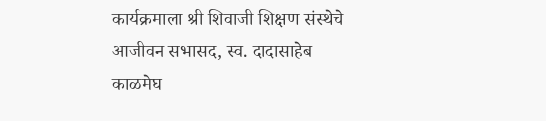कार्यक्रमाला श्री शिवाजी शिक्षण संस्थेचे आजीवन सभासद, स्व. दादासाहेब काळमेघ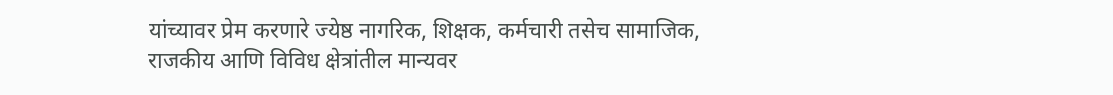यांच्यावर प्रेम करणारे ज्येष्ठ नागरिक, शिक्षक, कर्मचारी तसेच सामाजिक, राजकीय आणि विविध क्षेत्रांतील मान्यवर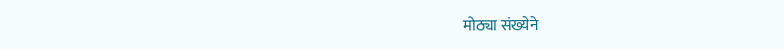मोठ्या संख्येने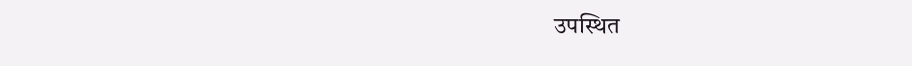उपस्थित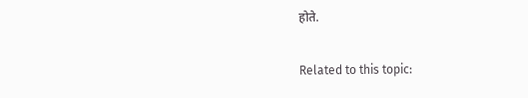होते.

Related to this topic: